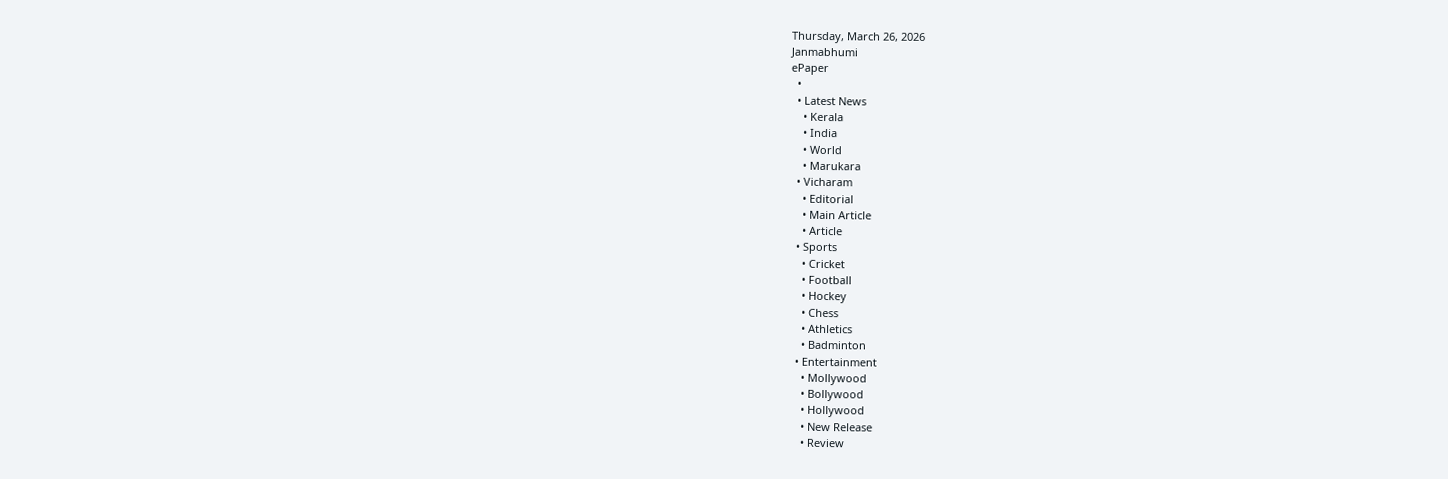Thursday, March 26, 2026
Janmabhumi
ePaper
  •
  • Latest News
    • Kerala
    • India
    • World
    • Marukara
  • Vicharam
    • Editorial
    • Main Article
    • Article
  • Sports
    • Cricket
    • Football
    • Hockey
    • Chess
    • Athletics
    • Badminton
  • Entertainment
    • Mollywood
    • Bollywood
    • Hollywood
    • New Release
    • Review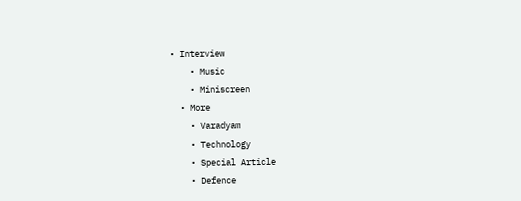• Interview
    • Music
    • Miniscreen
  • More
    • Varadyam
    • Technology
    • Special Article
    • Defence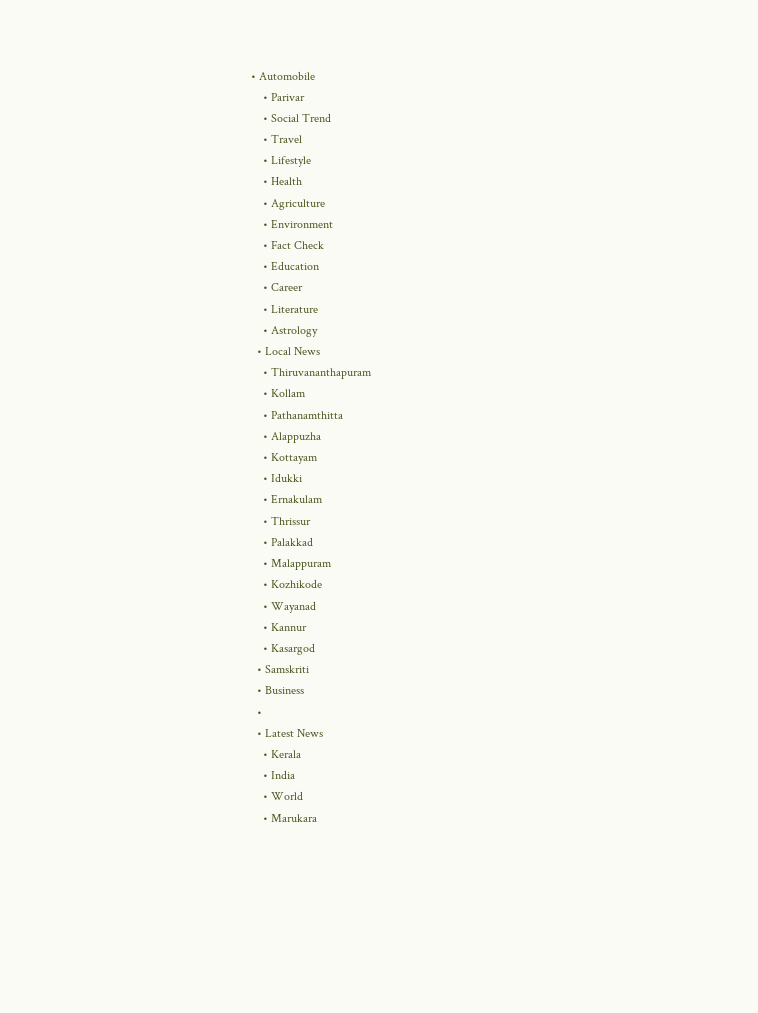• Automobile
    • Parivar
    • Social Trend
    • Travel
    • Lifestyle
    • Health
    • Agriculture
    • Environment
    • Fact Check
    • Education
    • Career
    • Literature
    • Astrology
  • Local News
    • Thiruvananthapuram
    • Kollam
    • Pathanamthitta
    • Alappuzha
    • Kottayam
    • Idukki
    • Ernakulam
    • Thrissur
    • Palakkad
    • Malappuram
    • Kozhikode
    • Wayanad
    • Kannur
    • Kasargod
  • Samskriti
  • Business
  •
  • Latest News
    • Kerala
    • India
    • World
    • Marukara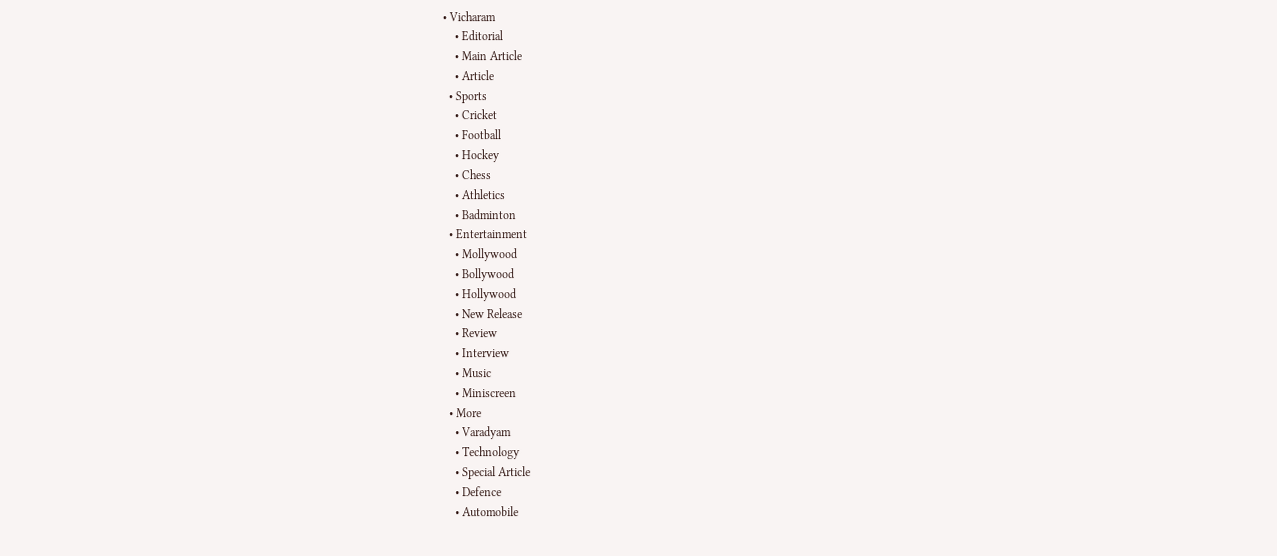• Vicharam
    • Editorial
    • Main Article
    • Article
  • Sports
    • Cricket
    • Football
    • Hockey
    • Chess
    • Athletics
    • Badminton
  • Entertainment
    • Mollywood
    • Bollywood
    • Hollywood
    • New Release
    • Review
    • Interview
    • Music
    • Miniscreen
  • More
    • Varadyam
    • Technology
    • Special Article
    • Defence
    • Automobile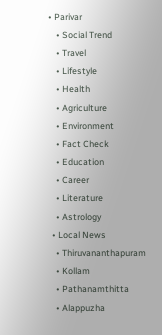• Parivar
    • Social Trend
    • Travel
    • Lifestyle
    • Health
    • Agriculture
    • Environment
    • Fact Check
    • Education
    • Career
    • Literature
    • Astrology
  • Local News
    • Thiruvananthapuram
    • Kollam
    • Pathanamthitta
    • Alappuzha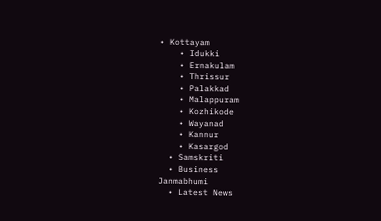• Kottayam
    • Idukki
    • Ernakulam
    • Thrissur
    • Palakkad
    • Malappuram
    • Kozhikode
    • Wayanad
    • Kannur
    • Kasargod
  • Samskriti
  • Business
Janmabhumi
  • Latest News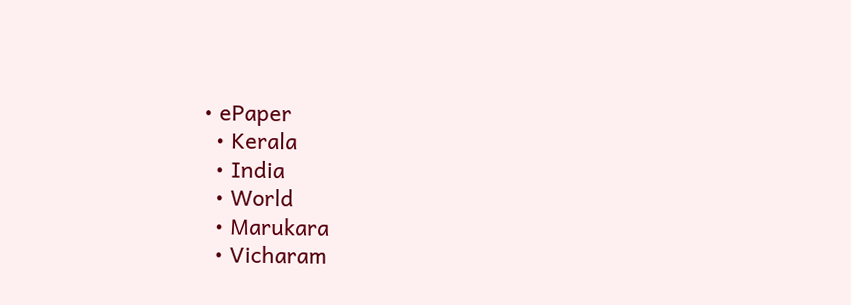• ePaper
  • Kerala
  • India
  • World
  • Marukara
  • Vicharam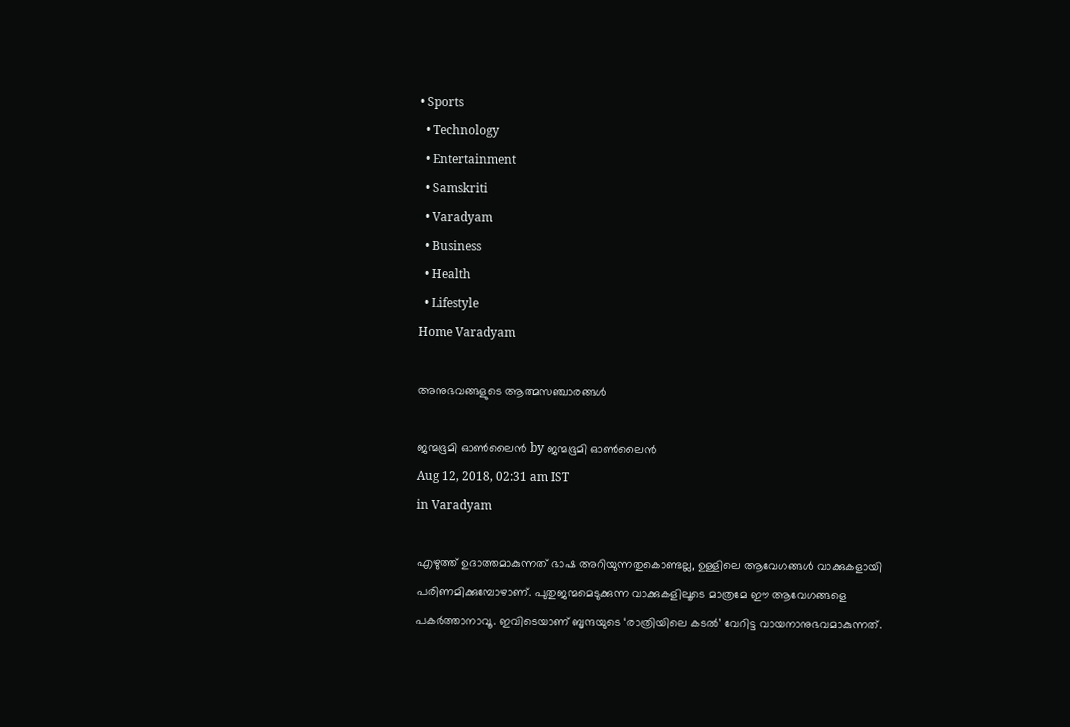• Sports
  • Technology
  • Entertainment
  • Samskriti
  • Varadyam
  • Business
  • Health
  • Lifestyle
Home Varadyam

അനുഭവങ്ങളുടെ ആത്മസഞ്ചാരങ്ങള്‍

ജന്മഭൂമി ഓണ്‍ലൈന്‍ by ജന്മഭൂമി ഓണ്‍ലൈന്‍
Aug 12, 2018, 02:31 am IST
in Varadyam

എഴുത്ത് ഉദാത്തമാകുന്നത് ഭാഷ അറിയുന്നതുകൊണ്ടല്ല, ഉള്ളിലെ ആവേഗങ്ങള്‍ വാക്കുകളായി പരിണമിക്കുമ്പോഴാണ്. പുതുജന്മമെടുക്കുന്ന വാക്കുകളിലൂടെ മാത്രമേ ഈ ആവേഗങ്ങളെ പകര്‍ത്താനാവൂ. ഇവിടെയാണ് ബൃന്ദയുടെ ‘രാത്രിയിലെ കടല്‍’ വേറിട്ട വായനാനുഭവമാകുന്നത്.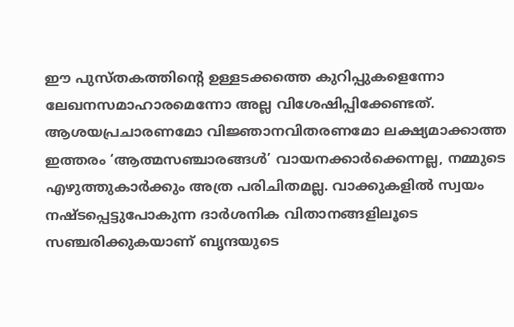ഈ പുസ്തകത്തിന്റെ ഉള്ളടക്കത്തെ കുറിപ്പുകളെന്നോ ലേഖനസമാഹാരമെന്നോ അല്ല വിശേഷിപ്പിക്കേണ്ടത്. ആശയപ്രചാരണമോ വിജ്ഞാനവിതരണമോ ലക്ഷ്യമാക്കാത്ത ഇത്തരം ‘ആത്മസഞ്ചാരങ്ങള്‍’ വായനക്കാര്‍ക്കെന്നല്ല, നമ്മുടെ എഴുത്തുകാര്‍ക്കും അത്ര പരിചിതമല്ല. വാക്കുകളില്‍ സ്വയം നഷ്ടപ്പെട്ടുപോകുന്ന ദാര്‍ശനിക വിതാനങ്ങളിലൂടെ സഞ്ചരിക്കുകയാണ് ബൃന്ദയുടെ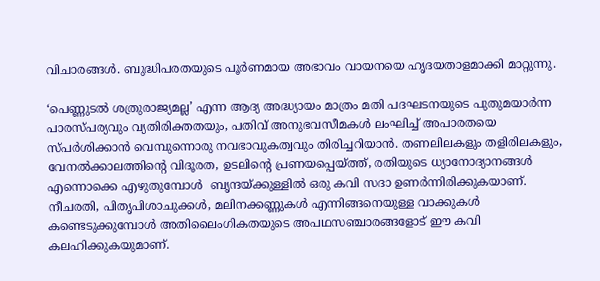വിചാരങ്ങള്‍. ബുദ്ധിപരതയുടെ പൂര്‍ണമായ അഭാവം വായനയെ ഹൃദയതാളമാക്കി മാറ്റുന്നു.

‘പെണ്ണുടല്‍ ശത്രുരാജ്യമല്ല’ എന്ന ആദ്യ അദ്ധ്യായം മാത്രം മതി പദഘടനയുടെ പുതുമയാര്‍ന്ന പാരസ്പര്യവും വ്യതിരിക്തതയും, പതിവ് അനുഭവസീമകള്‍ ലംഘിച്ച് അപാരതയെ സ്പര്‍ശിക്കാന്‍ വെമ്പുന്നൊരു നവഭാവുകത്വവും തിരിച്ചറിയാന്‍. തണലിലകളും തളിരിലകളും,  വേനല്‍ക്കാലത്തിന്റെ വിദൂരത, ഉടലിന്റെ പ്രണയപ്പെയ്‌ത്ത്, രതിയുടെ ധ്യാനോദ്യാനങ്ങള്‍ എന്നൊക്കെ എഴുതുമ്പോള്‍  ബൃന്ദയ്‌ക്കുള്ളില്‍ ഒരു കവി സദാ ഉണര്‍ന്നിരിക്കുകയാണ്. നീചരതി, പിതൃപിശാചുക്കള്‍, മലിനക്കണ്ണുകള്‍ എന്നിങ്ങനെയുള്ള വാക്കുകള്‍ കണ്ടെടുക്കുമ്പോള്‍ അതിലൈംഗികതയുടെ അപഥസഞ്ചാരങ്ങളോട് ഈ കവി കലഹിക്കുകയുമാണ്.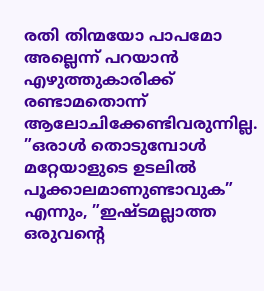രതി തിന്മയോ പാപമോ അല്ലെന്ന് പറയാന്‍ എഴുത്തുകാരിക്ക് രണ്ടാമതൊന്ന് ആലോചിക്കേണ്ടിവരുന്നില്ല. ”ഒരാള്‍ തൊടുമ്പോള്‍ മറ്റേയാളുടെ ഉടലില്‍ പൂക്കാലമാണുണ്ടാവുക” എന്നും, ”ഇഷ്ടമല്ലാത്ത ഒരുവന്റെ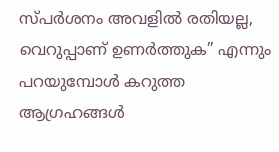സ്പര്‍ശനം അവളില്‍ രതിയല്ല, വെറുപ്പാണ് ഉണര്‍ത്തുക” എന്നും പറയുമ്പോള്‍ കറുത്ത ആഗ്രഹങ്ങള്‍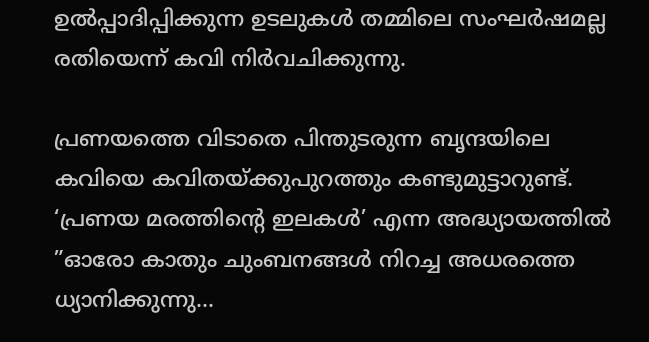ഉല്‍പ്പാദിപ്പിക്കുന്ന ഉടലുകള്‍ തമ്മിലെ സംഘര്‍ഷമല്ല രതിയെന്ന് കവി നിര്‍വചിക്കുന്നു.

പ്രണയത്തെ വിടാതെ പിന്തുടരുന്ന ബൃന്ദയിലെ  കവിയെ കവിതയ്‌ക്കുപുറത്തും കണ്ടുമുട്ടാറുണ്ട്. ‘പ്രണയ മരത്തിന്റെ ഇലകള്‍’ എന്ന അദ്ധ്യായത്തില്‍ ”ഓരോ കാതും ചുംബനങ്ങള്‍ നിറച്ച അധരത്തെ ധ്യാനിക്കുന്നു…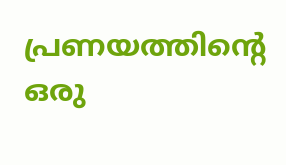പ്രണയത്തിന്റെ ഒരു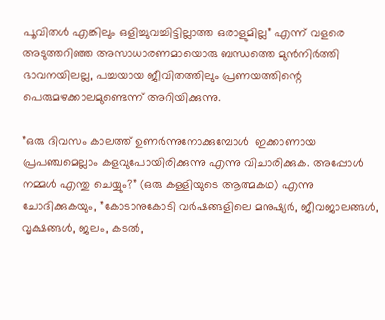പൂവിതള്‍ എങ്കിലും ഒളിച്ചുവച്ചിട്ടില്ലാത്ത ഒരാളുമില്ല” എന്ന് വളരെ അടുത്തറിഞ്ഞ അസാധാരണമായൊരു ബന്ധത്തെ മുന്‍നിര്‍ത്തി ഭാവനയിലല്ല, പച്ചയായ ജീവിതത്തിലും പ്രണയത്തിന്റെ പെരുമഴക്കാലമുണ്ടെന്ന് അറിയിക്കുന്നു.

”ഒരു ദിവസം കാലത്ത് ഉണര്‍ന്നുനോക്കുമ്പോള്‍  ഇക്കാണായ പ്രപഞ്ചമെല്ലാം കളവുപോയിരിക്കുന്നു എന്നു വിചാരിക്കുക. അപ്പോള്‍ നമ്മള്‍ എന്തു ചെയ്യും?” (ഒരു കള്ളിയുടെ ആത്മകഥ) എന്നു ചോദിക്കുകയും, ”കോടാനുകോടി വര്‍ഷങ്ങളിലെ മനുഷ്യര്‍, ജീവജാലങ്ങള്‍, വൃക്ഷങ്ങള്‍, ജലം, കടല്‍,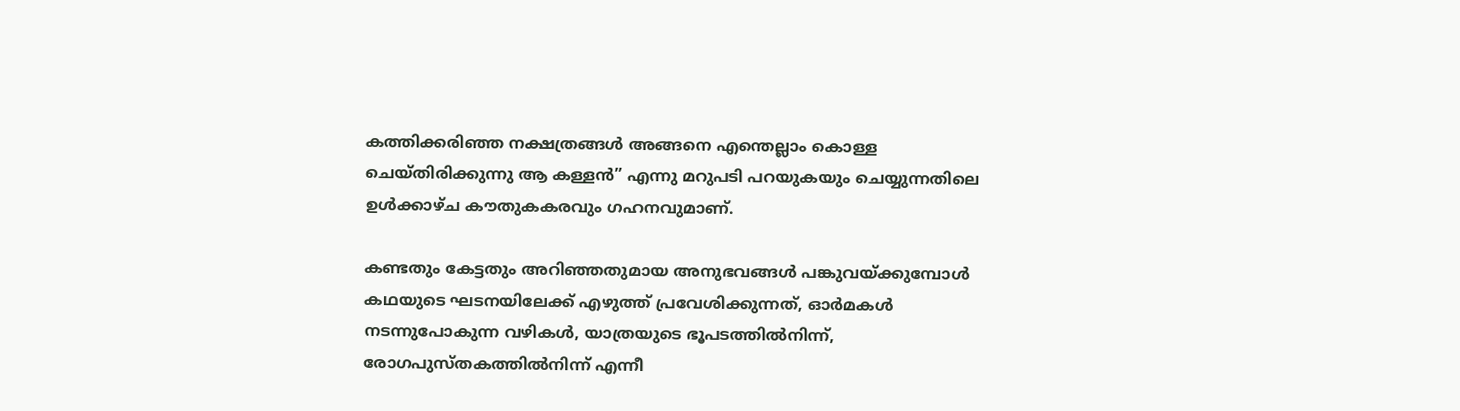കത്തിക്കരിഞ്ഞ നക്ഷത്രങ്ങള്‍ അങ്ങനെ എന്തെല്ലാം കൊള്ള ചെയ്തിരിക്കുന്നു ആ കള്ളന്‍” എന്നു മറുപടി പറയുകയും ചെയ്യുന്നതിലെ ഉള്‍ക്കാഴ്ച കൗതുകകരവും ഗഹനവുമാണ്.

കണ്ടതും കേട്ടതും അറിഞ്ഞതുമായ അനുഭവങ്ങള്‍ പങ്കുവയ്‌ക്കുമ്പോള്‍ കഥയുടെ ഘടനയിലേക്ക് എഴുത്ത് പ്രവേശിക്കുന്നത്, ഓര്‍മകള്‍ നടന്നുപോകുന്ന വഴികള്‍, യാത്രയുടെ ഭൂപടത്തില്‍നിന്ന്, രോഗപുസ്തകത്തില്‍നിന്ന് എന്നീ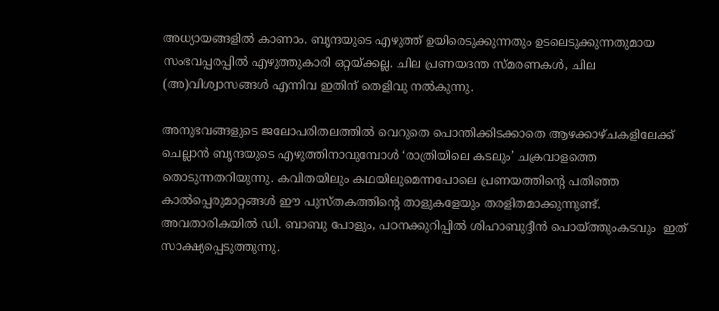അധ്യായങ്ങളില്‍ കാണാം. ബൃന്ദയുടെ എഴുത്ത് ഉയിരെടുക്കുന്നതും ഉടലെടുക്കുന്നതുമായ സംഭവപ്പരപ്പില്‍ എഴുത്തുകാരി ഒറ്റയ്‌ക്കല്ല. ചില പ്രണയദന്ത സ്മരണകള്‍, ചില (അ)വിശ്വാസങ്ങള്‍ എന്നിവ ഇതിന് തെളിവു നല്‍കുന്നു.

അനുഭവങ്ങളുടെ ജലോപരിതലത്തില്‍ വെറുതെ പൊന്തിക്കിടക്കാതെ ആഴക്കാഴ്ചകളിലേക്ക് ചെല്ലാന്‍ ബൃന്ദയുടെ എഴുത്തിനാവുമ്പോള്‍ ‘രാത്രിയിലെ കടലും’ ചക്രവാളത്തെ തൊടുന്നതറിയുന്നു. കവിതയിലും കഥയിലുമെന്നപോലെ പ്രണയത്തിന്റെ പതിഞ്ഞ കാല്‍പ്പെരുമാറ്റങ്ങള്‍ ഈ പുസ്തകത്തിന്റെ താളുകളേയും തരളിതമാക്കുന്നുണ്ട്. അവതാരികയില്‍ ഡി. ബാബു പോളും, പഠനക്കുറിപ്പില്‍ ശിഹാബുദ്ദീന്‍ പൊയ്‌ത്തുംകടവും  ഇത് സാക്ഷ്യപ്പെടുത്തുന്നു.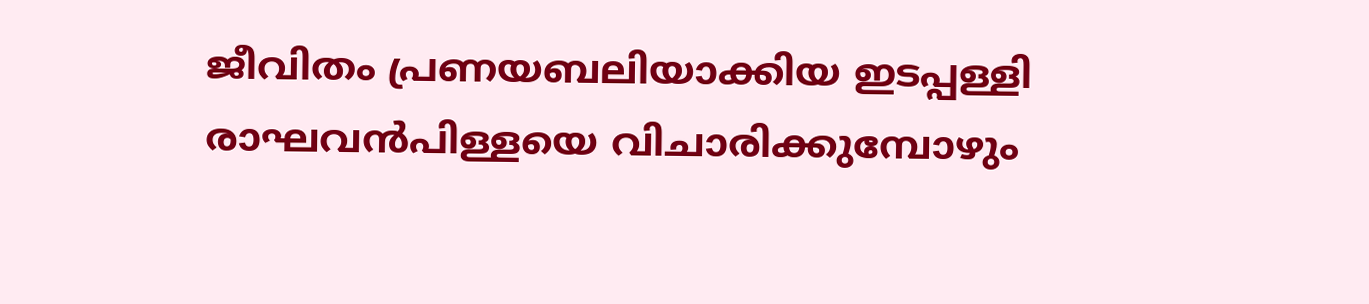ജീവിതം പ്രണയബലിയാക്കിയ ഇടപ്പള്ളി രാഘവന്‍പിള്ളയെ വിചാരിക്കുമ്പോഴും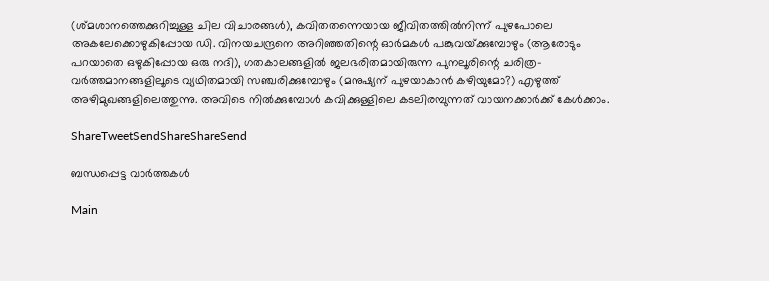(ശ്മശാനത്തെക്കുറിച്ചുള്ള ചില വിചാരങ്ങള്‍), കവിതതന്നെയായ ജീവിതത്തില്‍നിന്ന് പുഴപോലെ അകലേക്കൊഴുകിപ്പോയ ഡി. വിനയചന്ദ്രനെ അറിഞ്ഞതിന്റെ ഓര്‍മകള്‍ പങ്കുവയ്‌ക്കുമ്പോഴും (ആരോടും പറയാതെ ഒഴുകിപ്പോയ ഒരു നദി), ഗതകാലങ്ങളില്‍ ജലഭരിതമായിരുന്ന പുനലൂരിന്റെ ചരിത്ര-വര്‍ത്തമാനങ്ങളിലൂടെ വ്യഥിതമായി സഞ്ചരിക്കുമ്പോഴും (മനുഷ്യന് പുഴയാകാന്‍ കഴിയുമോ?) എഴുത്ത് അഴിമുഖങ്ങളിലെത്തുന്നു. അവിടെ നില്‍ക്കുമ്പോള്‍ കവിക്കുള്ളിലെ കടലിരമ്പുന്നത് വായനക്കാര്‍ക്ക് കേള്‍ക്കാം.

ShareTweetSendShareShareSend

ബന്ധപ്പെട്ട വാര്‍ത്തകള്‍

Main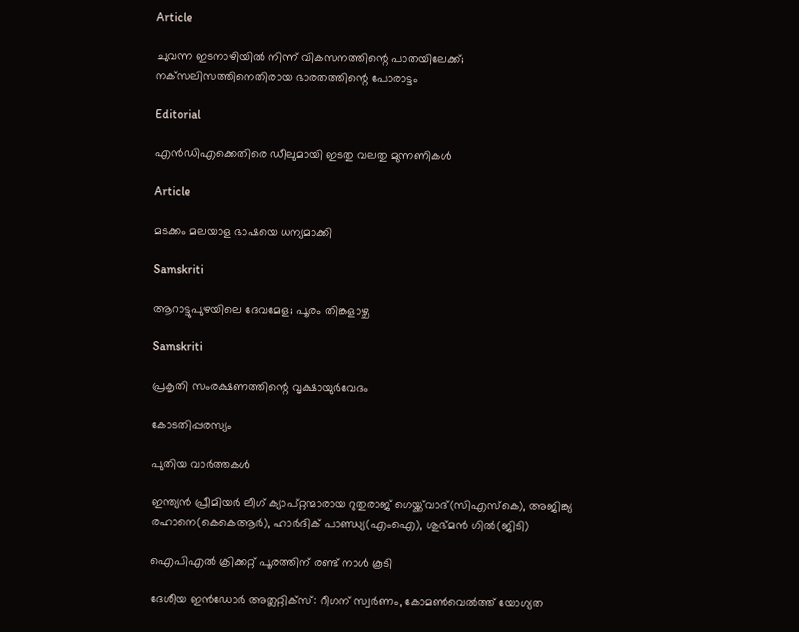Article

ചുവന്ന ഇടനാഴിയില്‍ നിന്ന് വികസനത്തിന്റെ പാതയിലേക്ക്; നക്‌സലിസത്തിനെതിരായ ഭാരതത്തിന്റെ പോരാട്ടം

Editorial

എന്‍ഡിഎക്കെതിരെ ഡീലുമായി ഇടതു വലതു മുന്നണികള്‍

Article

മടക്കം മലയാള ഭാഷയെ ധന്യമാക്കി

Samskriti

ആറാട്ടുപുഴയിലെ ദേവമേള; പൂരം തിങ്കളാഴ്ച

Samskriti

പ്രകൃതി സംരക്ഷണത്തിന്റെ വൃക്ഷായുര്‍വേദം

കോടതിപ്പരസ്യം

പുതിയ വാര്‍ത്തകള്‍

ഇന്ത്യന്‍ പ്രീമിയര്‍ ലീഗ് ക്യാപ്റ്റന്മാരായ റുതുരാജ് ഗെയ്ക്ക്‌വാദ്(സിഎസ്‌കെ), അജിങ്ക്യ രഹാനെ(കെകെആര്‍), ഹാര്‍ദിക് പാണ്ഡ്യ(എംഐ), ശുഭ്മന്‍ ഗില്‍(ജിടി)

ഐപിഎല്‍ ക്രിക്കറ്റ് പൂരത്തിന് രണ്ട് നാള്‍ കൂടി

ദേശീയ ഇന്‍ഡോര്‍ അത്ലറ്റിക്സ്: റീഗന് സ്വര്‍ണം, കോമണ്‍വെല്‍ത്ത് യോഗ്യത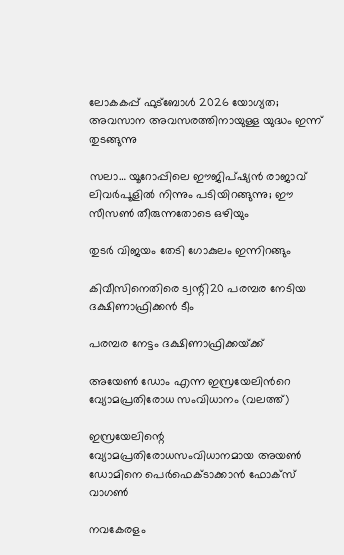ലോകകപ്പ് ഫുട്‌ബോള്‍ 2026 യോഗ്യത; അവസാന അവസരത്തിനായുള്ള യുദ്ധം ഇന്ന് തുടങ്ങുന്നു

സലാ… യൂറോപ്പിലെ ഈജിപ്ഷ്യന്‍ രാജാവ് ലിവര്‍പൂളില്‍ നിന്നും പടിയിറങ്ങുന്നു; ഈ സീസണ്‍ തീരുന്നതോടെ ഒഴിയും

തുടര്‍ വിജയം തേടി ഗോകുലം ഇന്നിറങ്ങും

കിവീസിനെതിരെ ട്വന്റി20 പരമ്പര നേടിയ ദക്ഷിണാഫ്രിക്കന്‍ ടീം

പരമ്പര നേട്ടം ദക്ഷിണാഫ്രിക്കയ്‌ക്ക്

അയേണ്‍ ഡോം എന്ന ഇസ്രയേലിന്‍റെ വ്യോമപ്രതിരോധ സംവിധാനം (വലത്ത്)

ഇസ്രയേലിന്റെ വ്യോമപ്രതിരോധസംവിധാനമായ അയൺ ഡോമിനെ പെര്‍ഫെക്ടാക്കാന്‍ ഫോക്സ് വാഗണ്‍

നവകേരളം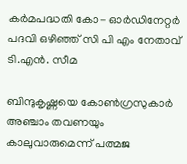കര്‍മപദ്ധതി കോ- ഓര്‍ഡിനേറ്റര്‍ പദവി ഒഴിഞ്ഞ് സി പി എം നേതാവ് ടി.എന്‍. സീമ

ബിന്ദുകൃഷ്ണയെ കോണ്‍ഗ്രസുകാര്‍ അഞ്ചാം തവണയും കാലുവാരുമെന്ന് പത്മജ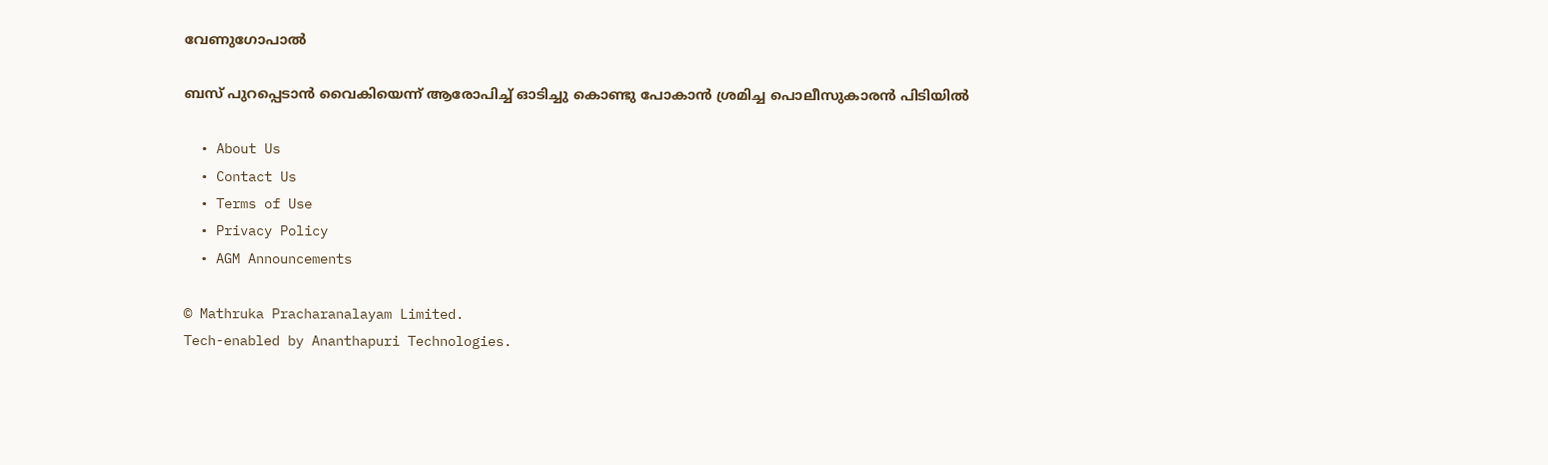വേണുഗോപാല്‍

ബസ് പുറപ്പെടാന്‍ വൈകിയെന്ന് ആരോപിച്ച് ഓടിച്ചു കൊണ്ടു പോകാന്‍ ശ്രമിച്ച പൊലീസുകാരന്‍ പിടിയില്‍

  • About Us
  • Contact Us
  • Terms of Use
  • Privacy Policy
  • AGM Announcements

© Mathruka Pracharanalayam Limited.
Tech-enabled by Ananthapuri Technologies.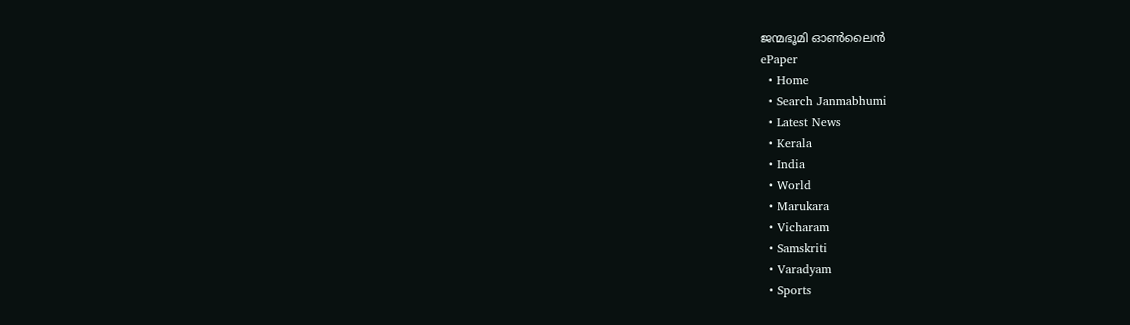ജന്മഭൂമി ഓണ്‍ലൈന്‍
ePaper
  • Home
  • Search Janmabhumi
  • Latest News
  • Kerala
  • India
  • World
  • Marukara
  • Vicharam
  • Samskriti
  • Varadyam
  • Sports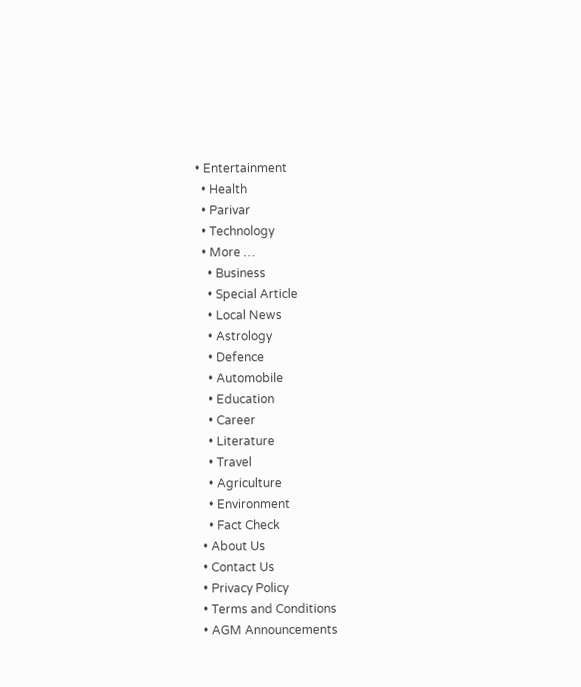• Entertainment
  • Health
  • Parivar
  • Technology
  • More …
    • Business
    • Special Article
    • Local News
    • Astrology
    • Defence
    • Automobile
    • Education
    • Career
    • Literature
    • Travel
    • Agriculture
    • Environment
    • Fact Check
  • About Us
  • Contact Us
  • Privacy Policy
  • Terms and Conditions
  • AGM Announcements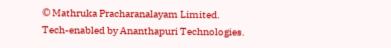© Mathruka Pracharanalayam Limited.
Tech-enabled by Ananthapuri Technologies.